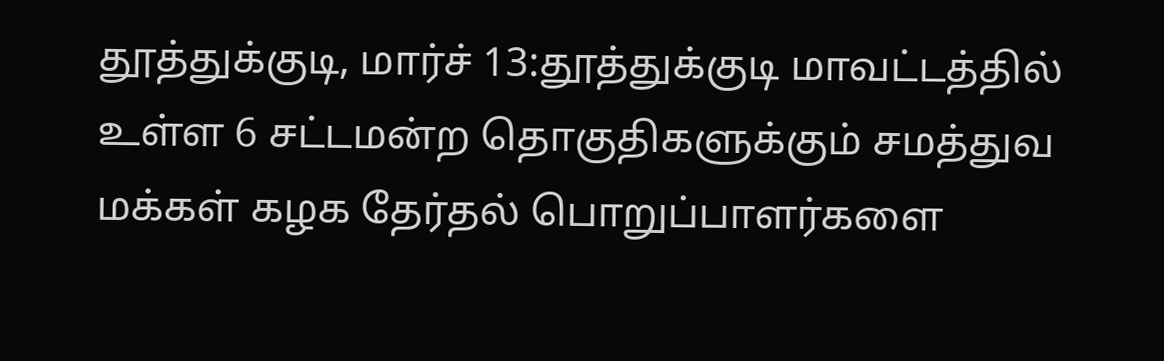தூத்துக்குடி, மார்ச் 13:தூத்துக்குடி மாவட்டத்தில் உள்ள 6 சட்டமன்ற தொகுதிகளுக்கும் சமத்துவ மக்கள் கழக தேர்தல் பொறுப்பாளர்களை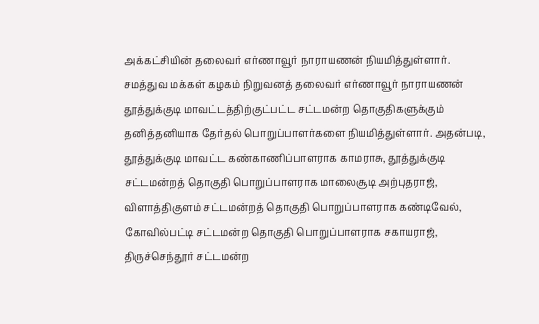அக்கட்சியின் தலைவர் எர்ணாவூர் நாராயணன் நியமித்துள்ளார். சமத்துவ மக்கள் கழகம் நிறுவனத் தலைவர் எர்ணாவூர் நாராயணன் தூத்துக்குடி மாவட்டத்திற்குட்பட்ட சட்டமன்ற தொகுதிகளுக்கும் தனித்தனியாக தேர்தல் பொறுப்பாளர்களை நியமித்துள்ளார். அதன்படி, தூத்துக்குடி மாவட்ட கண்காணிப்பாளராக காமராசு, தூத்துக்குடி சட்டமன்றத் தொகுதி பொறுப்பாளராக மாலைசூடி அற்புதராஜ், விளாத்திகுளம் சட்டமன்றத் தொகுதி பொறுப்பாளராக கண்டிவேல், கோவில்பட்டி சட்டமன்ற தொகுதி பொறுப்பாளராக சகாயராஜ், திருச்செந்தூர் சட்டமன்ற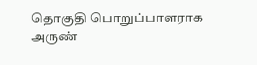தொகுதி பொறுப்பாளராக அருண்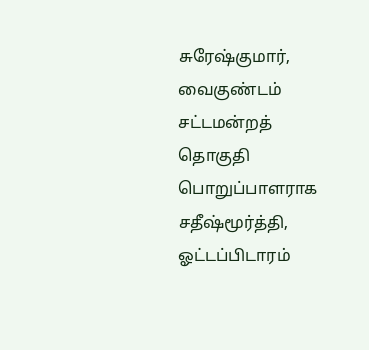சுரேஷ்குமார், வைகுண்டம் சட்டமன்றத் தொகுதி பொறுப்பாளராக சதீஷ்மூர்த்தி, ஓட்டப்பிடாரம்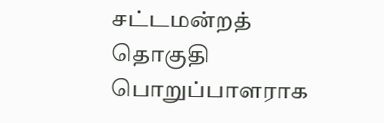சட்டமன்றத் தொகுதி பொறுப்பாளராக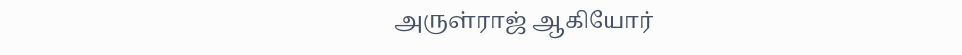அருள்ராஜ் ஆகியோர்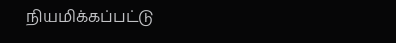நியமிக்கப்பட்டு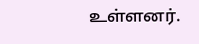உள்ளனர்.